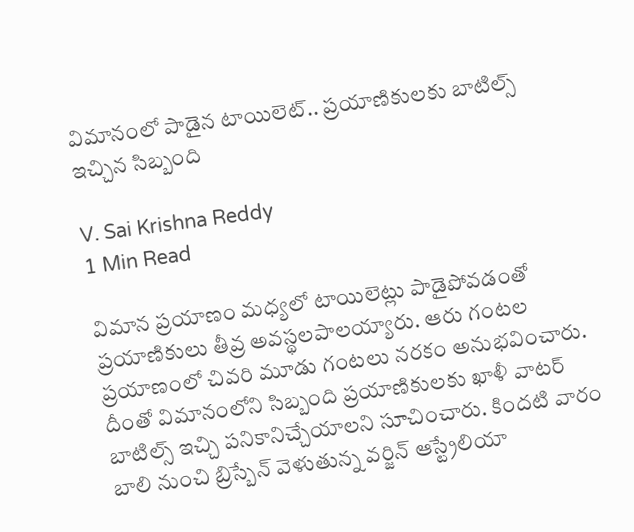విమానంలో పాడైన టాయిలెట్.. ప్రయాణికులకు బాటిల్స్ ఇచ్చిన సిబ్బంది

V. Sai Krishna Reddy
1 Min Read

విమాన ప్రయాణం మధ్యలో టాయిలెట్లు పాడైపోవడంతో ప్రయాణికులు తీవ్ర అవస్థలపాలయ్యారు. ఆరు గంటల ప్రయాణంలో చివరి మూడు గంటలు నరకం అనుభవించారు. దీంతో విమానంలోని సిబ్బంది ప్రయాణికులకు ఖాళీ వాటర్ బాటిల్స్ ఇచ్చి పనికానిచ్చేయాలని సూచించారు. కిందటి వారం బాలి నుంచి బ్రిస్బేన్ వెళుతున్న వర్జిన్ ఆస్ట్రేలియా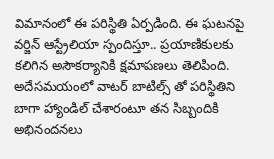విమానంలో ఈ పరిస్థితి ఏర్పడింది. ఈ ఘటనపై వర్జిన్ ఆస్ట్రేలియా స్పందిస్తూ.. ప్రయాణికులకు కలిగిన అసౌకర్యానికి క్షమాపణలు తెలిపింది. అదేసమయంలో వాటర్ బాటిల్స్ తో పరిస్థితిని బాగా హ్యాండిల్ చేశారంటూ తన సిబ్బందికి అభినందనలు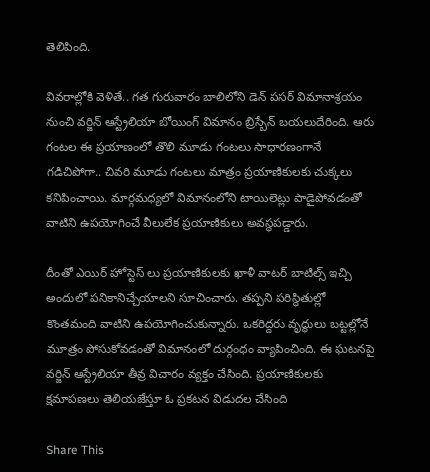తెలిపింది.

వివరాల్లోకి వెళితే.. గత గురువారం బాలిలోని డెన్ పసర్ విమానాశ్రయం నుంచి వర్జిన్ ఆస్ట్రేలియా బోయింగ్ విమానం బ్రిస్బేన్ బయలుదేరింది. ఆరు గంటల ఈ ప్రయాణంలో తొలి మూడు గంటలు సాధారణంగానే గడిచిపోగా.. చివరి మూడు గంటలు మాత్రం ప్రయాణికులకు చుక్కలు కనిపించాయి. మార్గమధ్యలో విమానంలోని టాయిలెట్లు పాడైపోవడంతో వాటిని ఉపయోగించే వీలులేక ప్రయాణికులు అవస్థపడ్డారు.

దీంతో ఎయిర్ హోస్టెస్ లు ప్రయాణికులకు ఖాళీ వాటర్ బాటిల్స్ ఇచ్చి అందులో పనికానిచ్చేయాలని సూచించారు. తప్పని పరిస్థితుల్లో కొంతమంది వాటిని ఉపయోగించుకున్నారు. ఒకరిద్దరు వృద్ధులు బట్టల్లోనే మూత్రం పోసుకోవడంతో విమానంలో దుర్గంధం వ్యాపించింది. ఈ ఘటనపై వర్జిన్ ఆస్ట్రేలియా తీవ్ర విచారం వ్యక్తం చేసింది. ప్రయాణికులకు క్షమాపణలు తెలియజేస్తూ ఓ ప్రకటన విడుదల చేసింది

Share This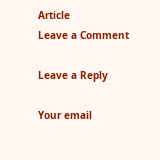Article
Leave a Comment

Leave a Reply

Your email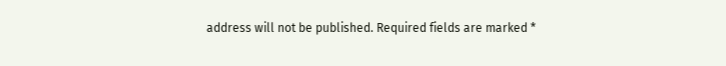address will not be published. Required fields are marked *